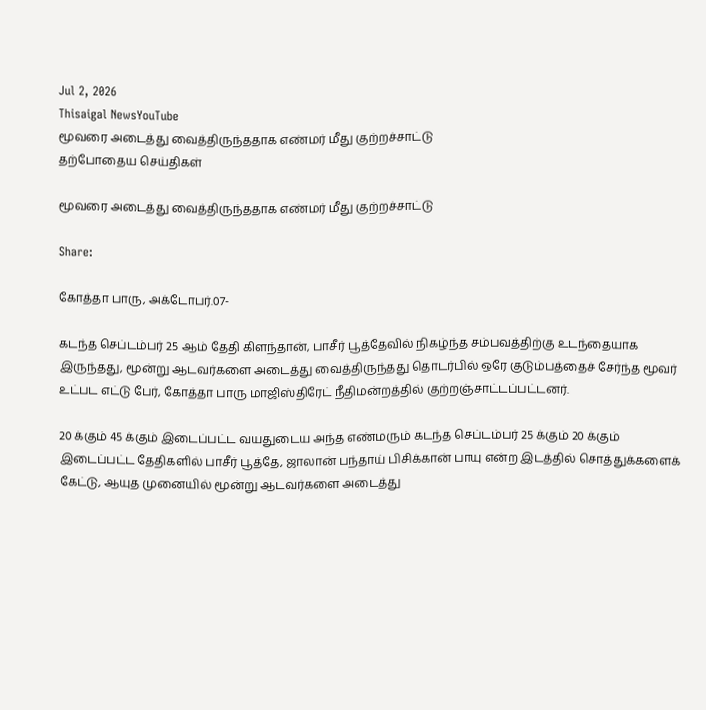Jul 2, 2026
Thisaigal NewsYouTube
மூவரை அடைத்து வைத்திருந்ததாக எண்மர் மீது குற்றச்சாட்டு
தற்போதைய செய்திகள்

மூவரை அடைத்து வைத்திருந்ததாக எண்மர் மீது குற்றச்சாட்டு

Share:

கோத்தா பாரு, அக்டோபர்.07-

கடந்த செப்டம்பர் 25 ஆம் தேதி கிளந்தான், பாசீர் பூத்தேவில் நிகழ்ந்த சம்பவத்திற்கு உடந்தையாக இருந்தது, மூன்று ஆடவர்களை அடைத்து வைத்திருந்தது தொடர்பில் ஒரே குடும்பத்தைச் சேர்ந்த மூவர் உட்பட எட்டு பேர், கோத்தா பாரு மாஜிஸ்திரேட் நீதிமன்றத்தில் குற்றஞ்சாட்டப்பட்டனர்.

20 க்கும் 45 க்கும் இடைப்பட்ட வயதுடைய அந்த எண்மரும் கடந்த செப்டம்பர் 25 க்கும் 20 க்கும் இடைப்பட்ட தேதிகளில் பாசீர் பூத்தே, ஜாலான் பந்தாய் பிசிக்கான் பாயு என்ற இடத்தில் சொத்துக்களைக் கேட்டு, ஆயுத முனையில் மூன்று ஆடவர்களை அடைத்து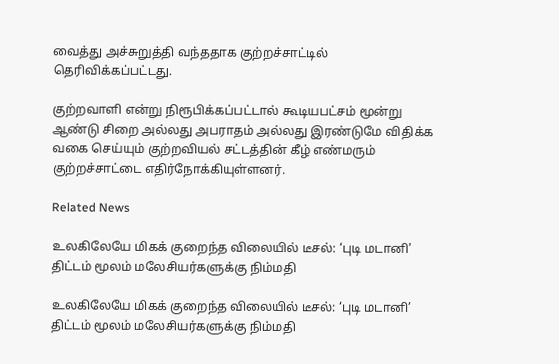வைத்து அச்சுறுத்தி வந்ததாக குற்றச்சாட்டில் தெரிவிக்கப்பட்டது.

குற்றவாளி என்று நிரூபிக்கப்பட்டால் கூடியபட்சம் மூன்று ஆண்டு சிறை அல்லது அபராதம் அல்லது இரண்டுமே விதிக்க வகை செய்யும் குற்றவியல் சட்டத்தின் கீழ் எண்மரும் குற்றச்சாட்டை எதிர்நோக்கியுள்ளனர்.

Related News

உலகிலேயே மிகக் குறைந்த விலையில் டீசல்: ‘புடி மடானி’ திட்டம் மூலம் மலேசியர்களுக்கு நிம்மதி

உலகிலேயே மிகக் குறைந்த விலையில் டீசல்: ‘புடி மடானி’ திட்டம் மூலம் மலேசியர்களுக்கு நிம்மதி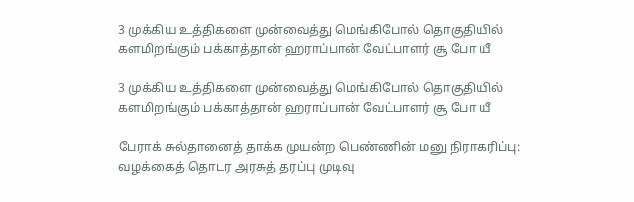3 முக்கிய உத்திகளை முன்வைத்து மெங்கிபோல் தொகுதியில் களமிறங்கும் பக்காத்தான் ஹராப்பான் வேட்பாளர் சூ போ யீ

3 முக்கிய உத்திகளை முன்வைத்து மெங்கிபோல் தொகுதியில் களமிறங்கும் பக்காத்தான் ஹராப்பான் வேட்பாளர் சூ போ யீ

பேராக் சுல்தானைத் தாக்க முயன்ற பெண்ணின் மனு நிராகரிப்பு: வழக்கைத் தொடர அரசுத் தரப்பு முடிவு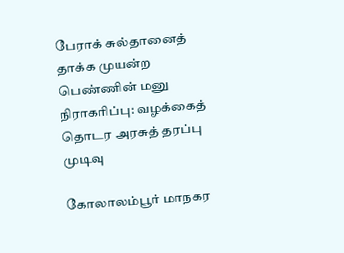பேராக் சுல்தானைத் தாக்க முயன்ற பெண்ணின் மனு நிராகரிப்பு: வழக்கைத் தொடர அரசுத் தரப்பு முடிவு

கோலாலம்பூர் மாநகர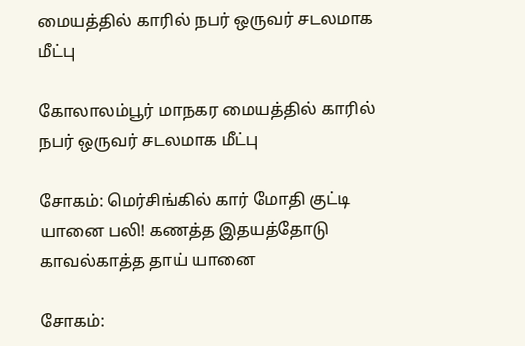மையத்தில் காரில் நபர் ஒருவர் சடலமாக மீட்பு

கோலாலம்பூர் மாநகர மையத்தில் காரில் நபர் ஒருவர் சடலமாக மீட்பு

சோகம்: மெர்சிங்கில் கார் மோதி குட்டி யானை பலி! கணத்த இதயத்தோடு காவல்காத்த தாய் யானை

சோகம்: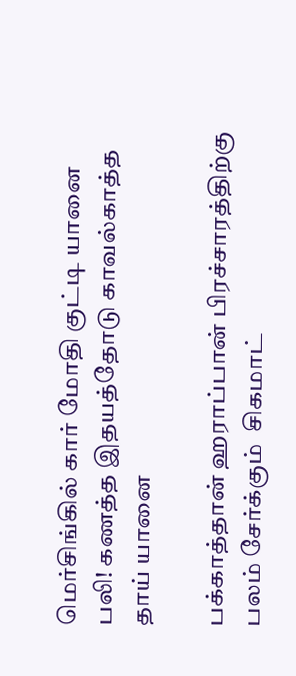மெர்சிங்கில் கார் மோதி குட்டி யானை பலி! கணத்த இதயத்தோடு காவல்காத்த தாய் யானை

பக்காத்தான் ஹராப்பான் பிரச்சாரத்திற்கு பலம் சேர்க்கும்  சிகமாட்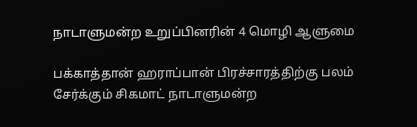நாடாளுமன்ற உறுப்பினரின் 4 மொழி ஆளுமை

பக்காத்தான் ஹராப்பான் பிரச்சாரத்திற்கு பலம் சேர்க்கும் சிகமாட் நாடாளுமன்ற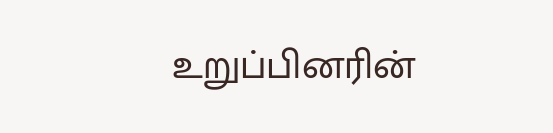உறுப்பினரின்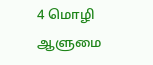4 மொழி ஆளுமை